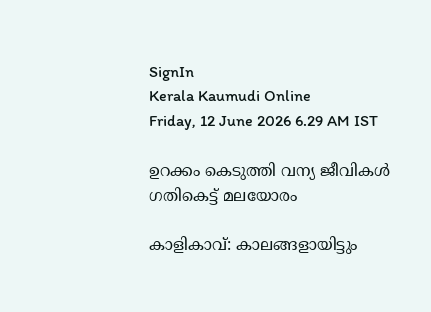SignIn
Kerala Kaumudi Online
Friday, 12 June 2026 6.29 AM IST

ഉറക്കം കെടുത്തി വന്യ ജീവികൾ ഗതികെട്ട് മലയോരം

കാളികാവ്: കാലങ്ങളായിട്ടും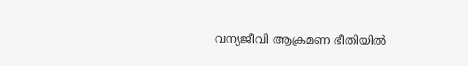വന്യജീവി ആക്രമണ ഭീതിയിൽ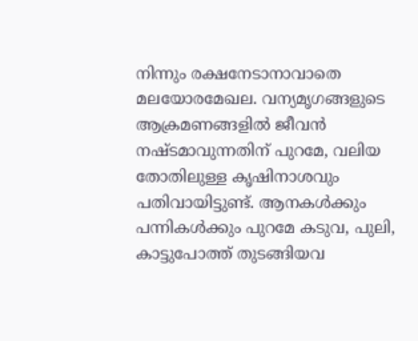നിന്നും രക്ഷനേടാനാവാതെ മലയോരമേഖല. വന്യമൃഗങ്ങളുടെ ആക്രമണങ്ങളിൽ ജീവൻ നഷ്ടമാവുന്നതിന് പുറമേ, വലിയ തോതിലുള്ള കൃഷിനാശവും പതിവായിട്ടുണ്ട്. ആനകൾക്കും പന്നികൾക്കും പുറമേ കടുവ, പുലി, കാട്ടുപോത്ത് തുടങ്ങിയവ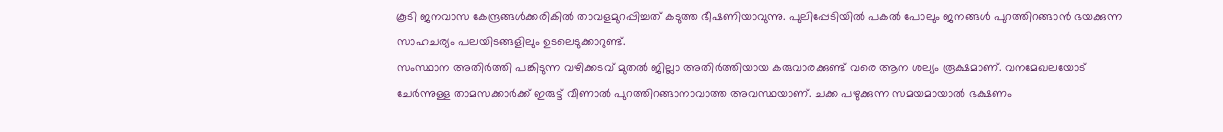കൂടി ജനവാസ കേന്ദ്രങ്ങൾക്കരികിൽ താവളമുറപ്പിച്ചത് കടുത്ത ഭീഷണിയാവുന്നു. പുലിപ്പേടിയിൽ പകൽ പോലും ജനങ്ങൾ പുറത്തിറങ്ങാൻ ഭയക്കുന്ന സാഹചര്യം പലയിടങ്ങളിലും ഉടലെടുക്കാറുണ്ട്.
സംസ്ഥാന അതിർത്തി പങ്കിടുന്ന വഴിക്കടവ് മുതൽ ജില്ലാ അതിർത്തിയായ കരുവാരക്കുണ്ട് വരെ ആന ശല്യം രൂക്ഷമാണ്. വനമേഖലയോട് ചേർന്നുള്ള താമസക്കാർക്ക് ഇരുട്ട് വീണാൽ പുറത്തിറങ്ങാനാവാത്ത അവസ്ഥയാണ്. ചക്ക പഴുക്കുന്ന സമയമായാൽ ഭക്ഷണം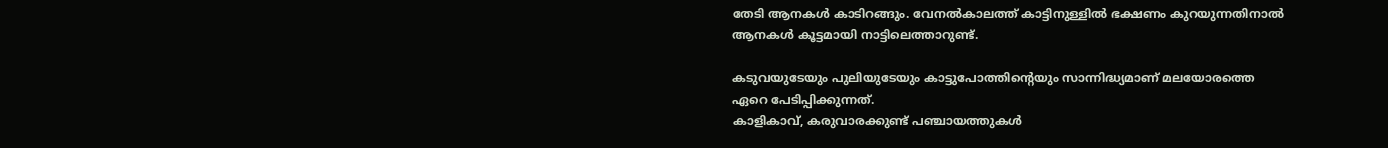തേടി ആനകൾ കാടിറങ്ങും. വേനൽകാലത്ത് കാട്ടിനുള്ളിൽ ഭക്ഷണം കുറയുന്നതിനാൽ ആനകൾ കൂട്ടമായി നാട്ടിലെത്താറുണ്ട്.

കടുവയുടേയും പുലിയുടേയും കാട്ടുപോത്തിന്റെയും സാന്നിദ്ധ്യമാണ് മലയോരത്തെ ഏറെ പേടിപ്പിക്കുന്നത്.
കാളികാവ്, കരുവാരക്കുണ്ട് പഞ്ചായത്തുകൾ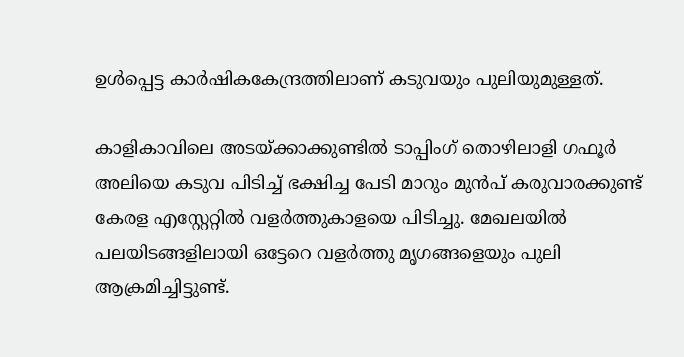ഉൾപ്പെട്ട കാർഷികകേന്ദ്രത്തിലാണ് കടുവയും പുലിയുമുള്ളത്.

കാളികാവിലെ അടയ്ക്കാക്കുണ്ടിൽ ടാപ്പിംഗ് തൊഴിലാളി ഗഫൂർ അലിയെ കടുവ പിടിച്ച് ഭക്ഷിച്ച പേടി മാറും മുൻപ് കരുവാരക്കുണ്ട് കേരള എസ്റ്റേറ്റിൽ വളർത്തുകാളയെ പിടിച്ചു. മേഖലയിൽ പലയിടങ്ങളിലായി ഒട്ടേറെ വളർത്തു മൃഗങ്ങളെയും പുലി ആക്രമിച്ചിട്ടുണ്ട്.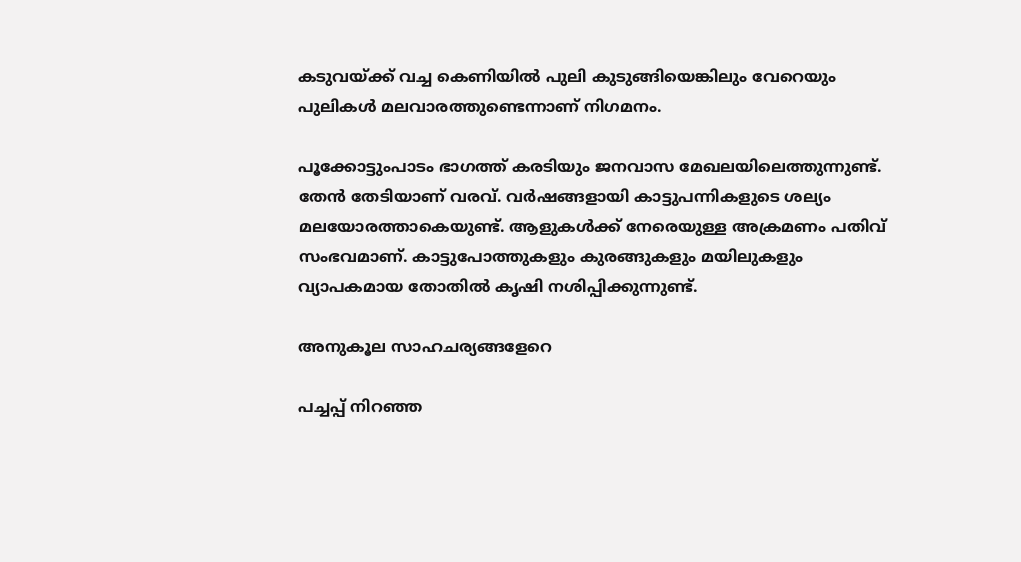കടുവയ്ക്ക് വച്ച കെണിയിൽ പുലി കുടുങ്ങിയെങ്കിലും വേറെയും പുലികൾ മലവാരത്തുണ്ടെന്നാണ് നിഗമനം.

പൂക്കോട്ടുംപാടം ഭാഗത്ത് കരടിയും ജനവാസ മേഖലയിലെത്തുന്നുണ്ട്. തേൻ തേടിയാണ് വരവ്. വർഷങ്ങളായി കാട്ടുപന്നികളുടെ ശല്യം മലയോരത്താകെയുണ്ട്. ആളുകൾക്ക് നേരെയുള്ള അക്രമണം പതിവ് സംഭവമാണ്. കാട്ടുപോത്തുകളും കുരങ്ങുകളും മയിലുകളും വ്യാപകമായ തോതിൽ കൃഷി നശിപ്പിക്കുന്നുണ്ട്.

അനുകൂല സാഹചര്യങ്ങളേറെ

പച്ചപ്പ് നിറഞ്ഞ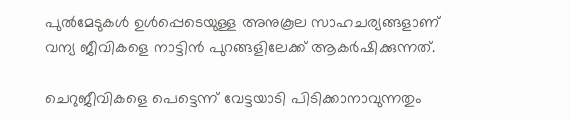പുൽമേടുകൾ ഉൾപ്പെടെയുള്ള അനുകൂല സാഹചര്യങ്ങളാണ് വന്യ ജീവികളെ നാട്ടിൻ പുറങ്ങളിലേക്ക് ആകർഷിക്കുന്നത്.

ചെറുജീവികളെ പെട്ടെന്ന് വേട്ടയാടി പിടിക്കാനാവുന്നതും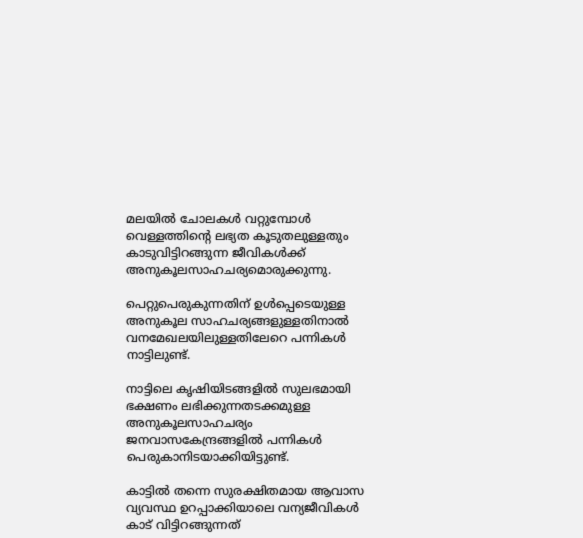മലയിൽ ചോലകൾ വറ്റുമ്പോൾ വെള്ളത്തിന്റെ ലഭ്യത കൂടുതലുള്ളതും കാടുവിട്ടിറങ്ങുന്ന ജീവികൾക്ക് അനുകൂലസാഹചര്യമൊരുക്കുന്നു.

പെറ്റുപെരുകുന്നതിന് ഉൾപ്പെടെയുള്ള അനുകൂല സാഹചര്യങ്ങളുള്ളതിനാൽ വനമേഖലയിലുള്ളതിലേറെ പന്നികൾ നാട്ടിലുണ്ട്.

നാട്ടിലെ കൃഷിയിടങ്ങളിൽ സുലഭമായി ഭക്ഷണം ലഭിക്കുന്നതടക്കമുള്ള അനുകൂലസാഹചര്യം ജനവാസകേന്ദ്രങ്ങളിൽ പന്നികൾ പെരുകാനിടയാക്കിയിട്ടുണ്ട്.

കാട്ടിൽ തന്നെ സുരക്ഷിതമായ ആവാസ വ്യവസ്ഥ ഉറപ്പാക്കിയാലെ വന്യജീവികൾ കാട് വിട്ടിറങ്ങുന്നത്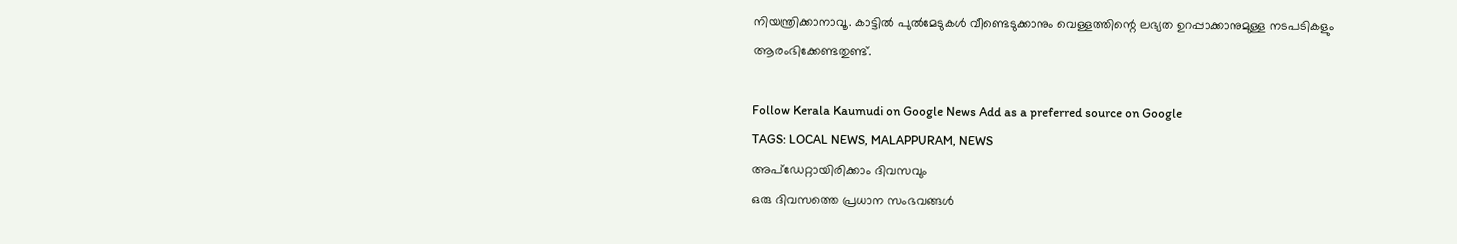നിയന്ത്രിക്കാനാവൂ. കാട്ടിൽ പുൽമേടുകൾ വീണ്ടെടുക്കാനും വെള്ളത്തിന്റെ ലഭ്യത ഉറപ്പാക്കാനുമുള്ള നടപടികളും
ആരംഭിക്കേണ്ടതുണ്ട്.

Follow Kerala Kaumudi on Google News Add as a preferred source on Google
TAGS: LOCAL NEWS, MALAPPURAM, NEWS
അപ്ഡേറ്റായിരിക്കാം ദിവസവും
ഒരു ദിവസത്തെ പ്രധാന സംഭവങ്ങൾ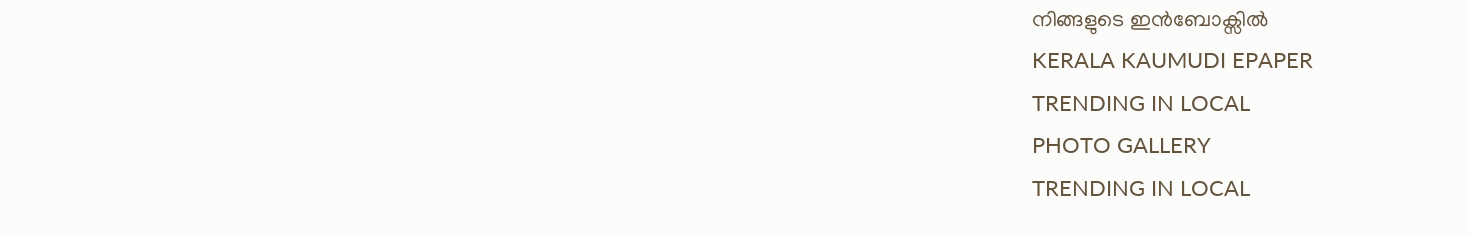നിങ്ങളുടെ ഇൻബോക്സിൽ
KERALA KAUMUDI EPAPER
TRENDING IN LOCAL
PHOTO GALLERY
TRENDING IN LOCAL